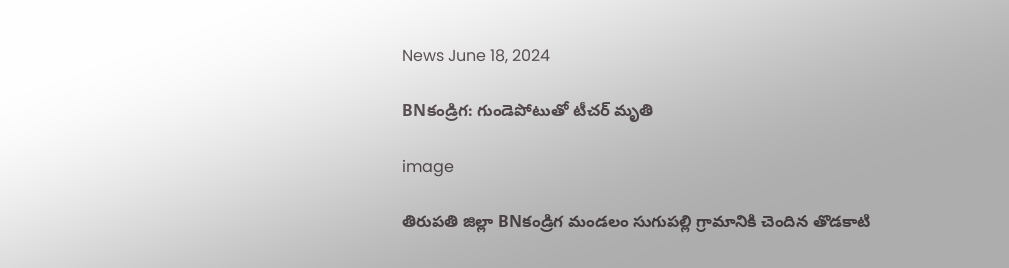News June 18, 2024

BNకండ్రిగ: గుండెపోటుతో టీచర్ మృతి

image

తిరుపతి జిల్లా BNకండ్రిగ మండలం సుగుపల్లి గ్రామానికి చెందిన తొడకాటి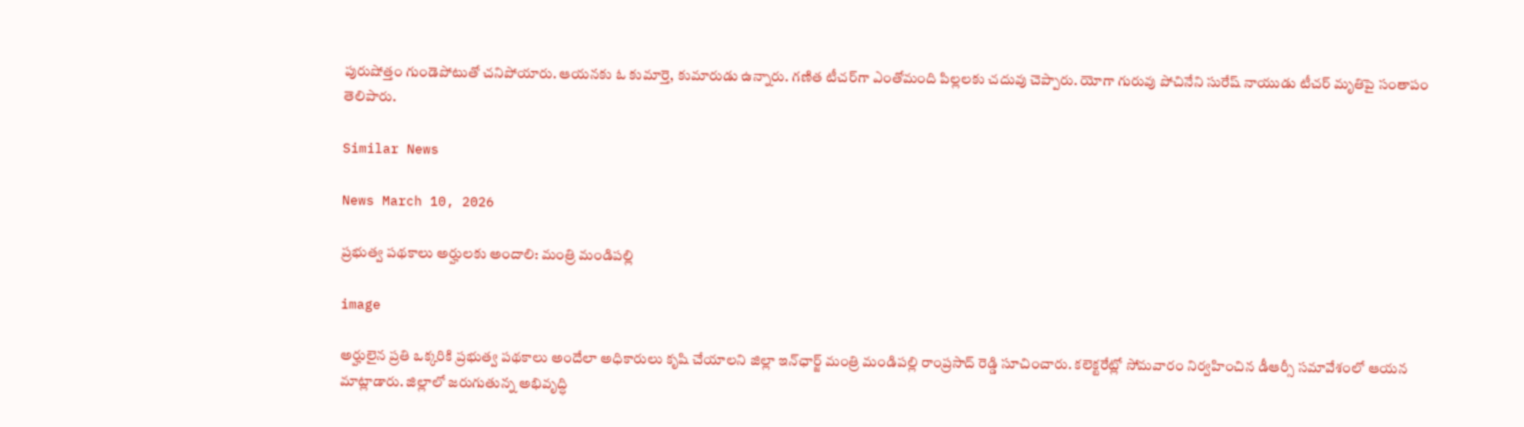పురుషోత్తం గుండెపోటుతో చనిపోయారు. ఆయనకు ఓ కుమార్తె, కుమారుడు ఉన్నారు. గణిత టీచర్‌గా ఎంతోమంది పిల్లలకు చదువు చెప్పారు. యోగా గురువు పోచినేని సురేష్ నాయుడు టీచర్ మృతిపై సంతాపం తెలిపారు.

Similar News

News March 10, 2026

ప్రభుత్వ పథకాలు అర్హులకు అందాలి: మంత్రి మండిపల్లి

image

అర్హులైన ప్రతి ఒక్కరికి ప్రభుత్వ పథకాలు అందేలా అధికారులు కృషి చేయాలని జిల్లా ఇన్‌ఛార్జ్ మంత్రి మండిపల్లి రాంప్రసాద్ రెడ్డి సూచించారు. కలెక్టరేట్లో సోమవారం నిర్వహించిన డీఆర్సీ సమావేశంలో ఆయన మాట్లాడారు. జిల్లాలో జరుగుతున్న అభివృద్ధి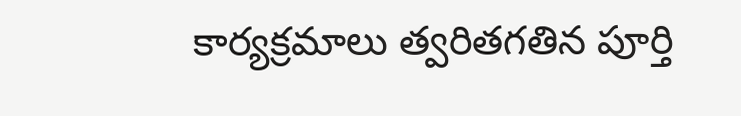కార్యక్రమాలు త్వరితగతిన పూర్తి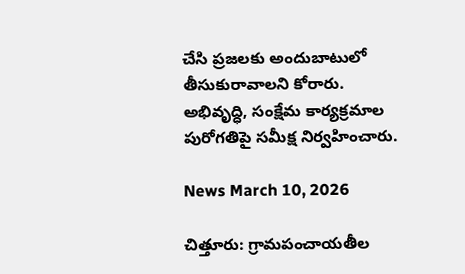చేసి ప్రజలకు అందుబాటులో తీసుకురావాలని కోరారు. అభివృద్ధి, సంక్షేమ కార్యక్రమాల పురోగతిపై సమీక్ష నిర్వహించారు.

News March 10, 2026

చిత్తూరు: గ్రామపంచాయతీల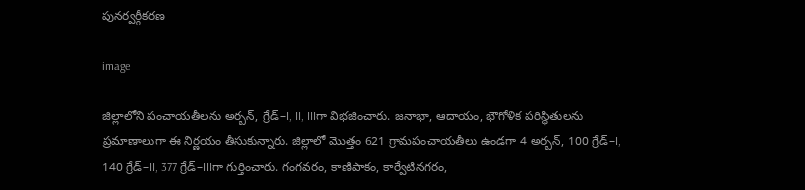పునర్వర్గీకరణ

image

జిల్లాలోని పంచాయతీలను అర్బన్, గ్రేడ్–I, II, IIIగా విభజించారు. జనాభా, ఆదాయం, భౌగోళిక పరిస్థితులను ప్రమాణాలుగా ఈ నిర్ణయం తీసుకున్నారు. జిల్లాలో మొత్తం 621 గ్రామపంచాయతీలు ఉండగా 4 అర్బన్, 100 గ్రేడ్–I, 140 గ్రేడ్–II, 377 గ్రేడ్–IIIగా గుర్తించారు. గంగవరం, కాణిపాకం, కార్వేటినగరం,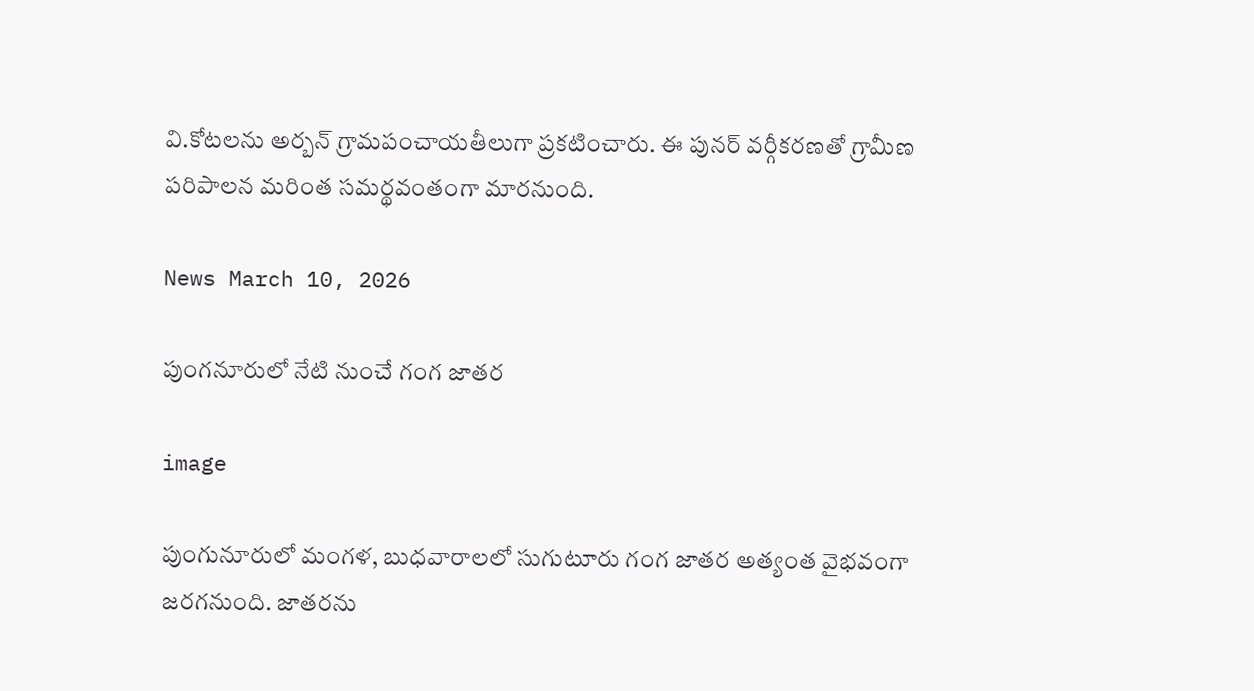వి.కోటలను అర్బన్ గ్రామపంచాయతీలుగా ప్రకటించారు. ఈ పునర్ వర్గీకరణతో గ్రామీణ పరిపాలన మరింత సమర్థవంతంగా మారనుంది.

News March 10, 2026

పుంగనూరులో నేటి నుంచే గంగ జాతర

image

పుంగునూరులో మంగళ, బుధవారాలలో సుగుటూరు గంగ జాతర అత్యంత వైభవంగా జరగనుంది. జాతరను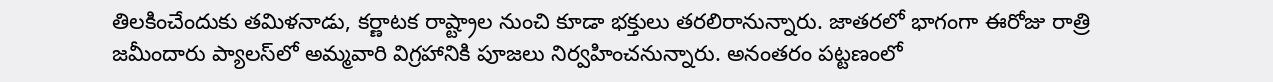తిలకించేందుకు తమిళనాడు, కర్ణాటక రాష్ట్రాల నుంచి కూడా భక్తులు తరలిరానున్నారు. జాతరలో భాగంగా ఈరోజు రాత్రి జమీందారు ప్యాలస్‌లో అమ్మవారి విగ్రహానికి పూజలు నిర్వహించనున్నారు. అనంతరం పట్టణంలో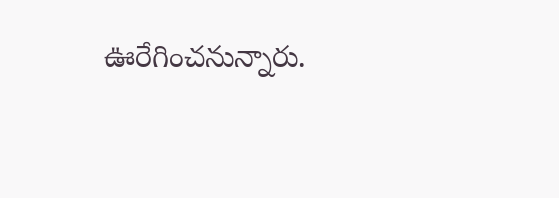ఊరేగించనున్నారు.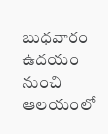బుధవారం ఉదయం నుంచి ఆలయంలో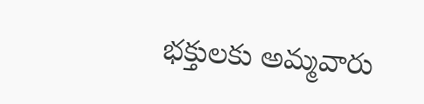భక్తులకు అమ్మవారు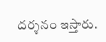దర్శనం ఇస్తారు.